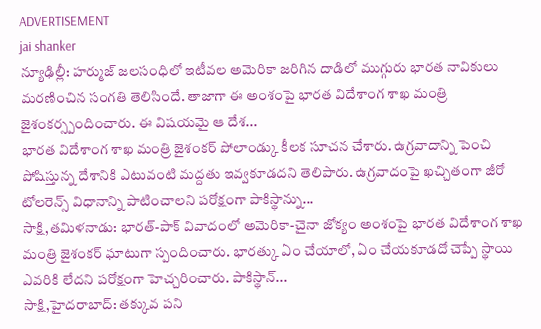ADVERTISEMENT
jai shanker
న్యూఢిల్లీ: హర్ముజ్ జలసంధిలో ఇటీవల అమెరికా జరిగిన దాడిలో ముగ్గురు భారత నావికులు మరణించిన సంగతి తెలిసిందే. తాజాగా ఈ అంశంపై భారత విదేశాంగ శాఖ మంత్రి జైశంకర్స్పందించారు. ఈ విషయమై ఆ దేశ...
భారత విదేశాంగ శాఖ మంత్రి జైశంకర్ పోలాండ్కు కీలక సూచన చేశారు. ఉగ్రవాదాన్ని పెంచి పోషిస్తున్న దేశానికి ఎటువంటి మద్దతు ఇవ్వకూడదని తెలిపారు. ఉగ్రవాదంపై ఖచ్చితంగా జీరో టోలరెన్స్ విధానాన్ని పాటించాలని పరోక్షంగా పాకిస్థాన్ను...
సాక్షి,తమిళనాడు: భారత్-పాక్ వివాదంలో అమెరికా-చైనా జోక్యం అంశంపై భారత విదేశాంగ శాఖ మంత్రి జైశంకర్ ఘాటుగా స్పందించారు. భారత్కు ఏం చేయాలో, ఏం చేయకూడదో చెప్పే స్థాయి ఎవరికి లేదని పరోక్షంగా హెచ్చరించారు. పాకిస్థాన్...
సాక్షి,హైదరాబాద్: తక్కువ పని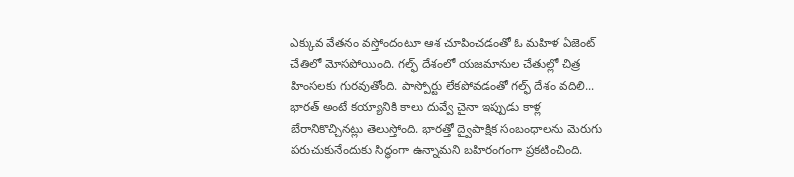ఎక్కువ వేతనం వస్తోందంటూ ఆశ చూపించడంతో ఓ మహిళ ఏజెంట్ చేతిలో మోసపోయింది. గల్ఫ్ దేశంలో యజమానుల చేతుల్లో చిత్ర హింసలకు గురవుతోంది. పాస్పోర్టు లేకపోవడంతో గల్ఫ్ దేశం వదిలి...
భారత్ అంటే కయ్యానికి కాలు దువ్వే చైనా ఇప్పుడు కాళ్ల బేరానికొచ్చినట్లు తెలుస్తోంది. భారత్తో ద్వైపాక్షిక సంబంధాలను మెరుగు పరుచుకునేందుకు సిద్ధంగా ఉన్నామని బహిరంగంగా ప్రకటించింది.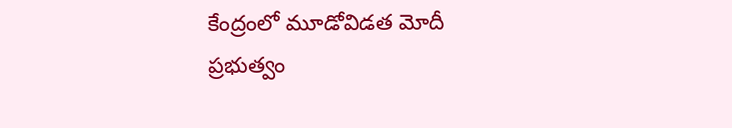కేంద్రంలో మూడోవిడత మోదీ ప్రభుత్వం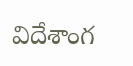విదేశాంగ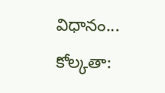విధానం...
కోల్కతా: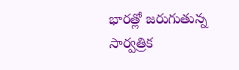భారత్లో జరుగుతున్న సార్వత్రిక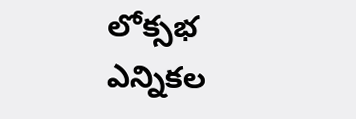లోక్సభ ఎన్నికల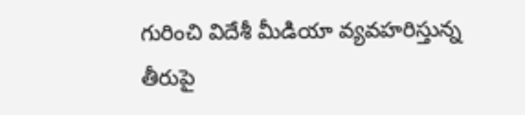గురించి విదేశీ మీడియా వ్యవహరిస్తున్న తీరుపై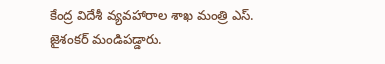కేంద్ర విదేశీ వ్యవహారాల శాఖ మంత్రి ఎస్. జైశంకర్ మండిపడ్డారు.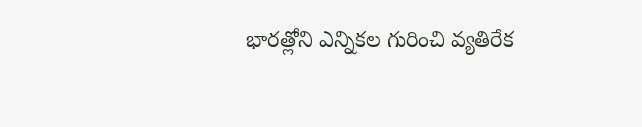భారత్లోని ఎన్నికల గురించి వ్యతిరేక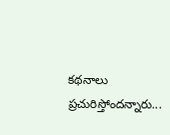కథనాలు ప్రచురిస్తోందన్నారు...